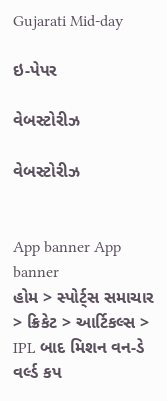Gujarati Mid-day

ઇ-પેપર

વેબસ્ટોરીઝ

વેબસ્ટોરીઝ


App banner App banner
હોમ > સ્પોર્ટ્સ સમાચાર > ક્રિકેટ > આર્ટિકલ્સ > IPL બાદ મિશન વન-ડે વર્લ્ડ કપ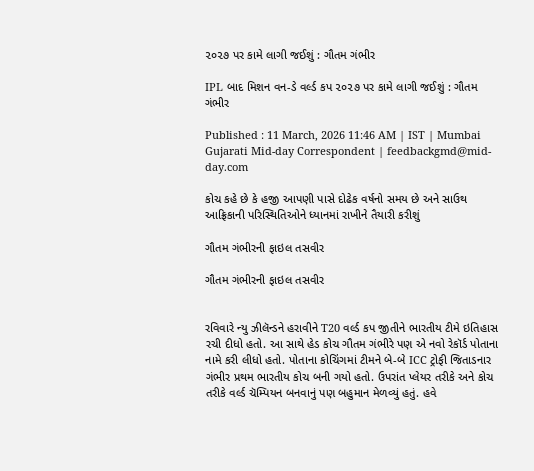૨૦૨૭ પર કામે લાગી જઈશું : ગૌતમ ગંભીર

IPL બાદ મિશન વન-ડે વર્લ્ડ કપ ૨૦૨૭ પર કામે લાગી જઈશું : ગૌતમ ગંભીર

Published : 11 March, 2026 11:46 AM | IST | Mumbai
Gujarati Mid-day Correspondent | feedbackgmd@mid-day.com

કોચ કહે છે કે હજી આપણી પાસે દોઢેક વર્ષનો સમય છે અને સાઉથ આફ્રિકાની પરિસ્થિતિઓને ધ્યાનમાં રાખીને તૈયારી કરીશું

ગૌતમ ગંભીરની ફાઇલ તસવીર

ગૌતમ ગંભીરની ફાઇલ તસવીર


રવિવારે ન્યુ ઝીલૅન્ડને હરાવીને T20 વર્લ્ડ કપ જીતીને ભારતીય ટીમે ઇતિહાસ રચી દીધો હતો. આ સાથે હેડ કોચ ગૌતમ ગંભીરે પણ એ નવો રેકૉર્ડ પોતાના નામે કરી લીધો હતો. પોતાના કોચિંગમાં ટીમને બે-બે ICC ટ્રોફી જિતાડનાર ગંભીર પ્રથમ ભારતીય કોચ બની ગયો હતો. ઉપરાંત પ્લેયર તરીકે અને કોચ તરીકે વર્લ્ડ ચૅમ્પિયન બનવાનું પણ બહુમાન મેળવ્યું હતું. હવે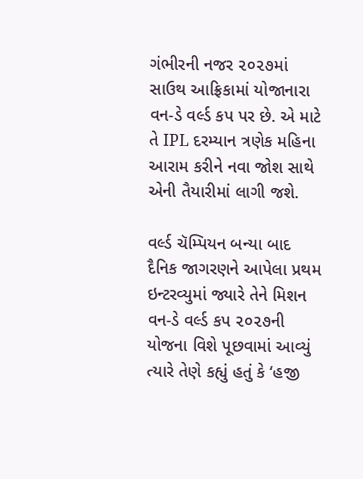ગંભીરની નજર ૨૦૨૭માં સાઉથ આફ્રિકામાં યોજાનારા વન-ડે વર્લ્ડ કપ પર છે. એ માટે તે IPL દરમ્યાન ત્રણેક મહિના આરામ કરીને નવા જોશ સાથે એની તૈયારીમાં લાગી જશે.

વર્લ્ડ ચૅમ્પિયન બન્યા બાદ દૈનિક જાગરણને આપેલા પ્રથમ ઇન્ટરવ્યુમાં જ્યારે તેને મિશન વન-ડે વર્લ્ડ કપ ૨૦૨૭‍ની યોજના વિશે પૂછવામાં આવ્યું ત્યારે તેણે કહ્યું હતું કે ‘હજી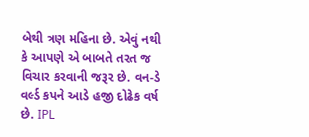બેથી ત્રણ મહિના છે. એવું નથી કે આપણે એ બાબતે તરત જ વિચાર કરવાની જરૂર છે. વન-ડે વર્લ્ડ કપને આડે હજી દોઢેક વર્ષ છે. IPL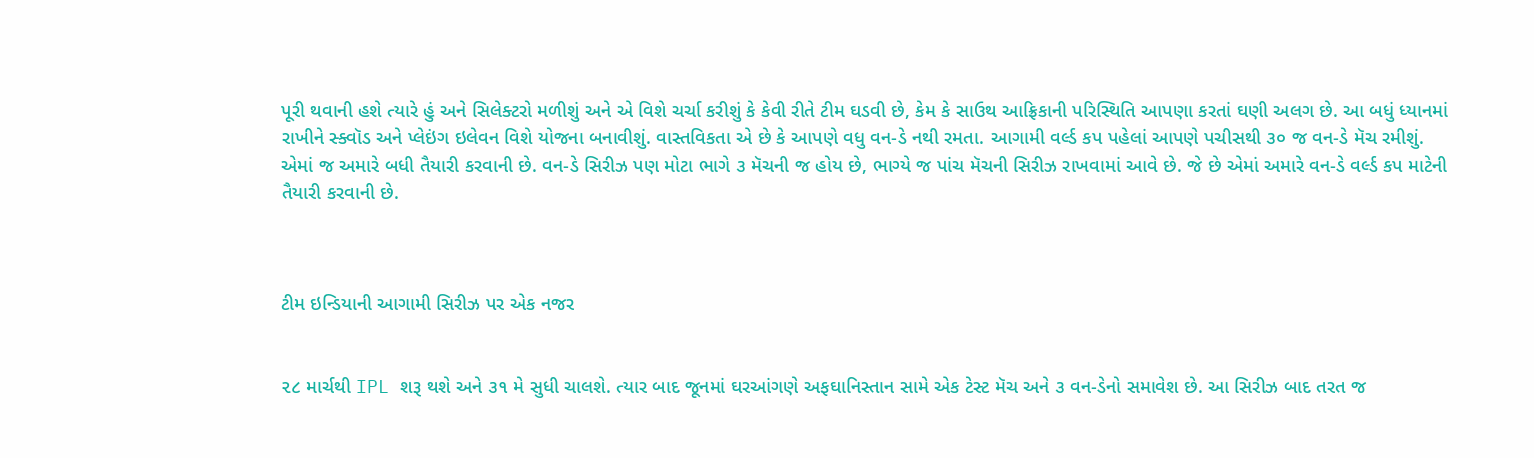પૂરી થવાની હશે ત્યારે હું અને સિલેક્ટરો મળીશું અને એ વિશે ચર્ચા કરીશું કે કેવી રીતે ટીમ ઘડવી છે, કેમ કે સાઉથ આફ્રિકાની પરિસ્થિતિ આપણા કરતાં ઘણી અલગ છે. આ બધું ધ્યાનમાં રાખીને સ્ક્વૉડ અને પ્લેઇંગ ઇલેવન વિશે યોજના બનાવીશું. વાસ્તવિકતા એ છે કે આપણે વધુ વન-ડે નથી રમતા. આગામી વર્લ્ડ કપ પહેલાં આપણે પચીસથી ૩૦ જ વન-ડે મૅચ રમીશું. એમાં જ અમારે બધી તૈયારી કરવાની છે. વન-ડે સિરીઝ પણ મોટા ભાગે ૩ મૅચની જ હોય છે, ભાગ્યે જ પાંચ મૅચની સિરીઝ રાખવામાં આવે છે. જે છે એમાં અમારે વન-ડે વર્લ્ડ કપ માટેની તૈયારી કરવાની છે.



ટીમ ઇન્ડિયાની આગામી સિરીઝ પર એક નજર


૨૮ માર્ચથી IPL શરૂ થશે અને ૩૧ મે સુધી ચાલશે. ત્યાર બાદ જૂનમાં ઘરઆંગણે અફઘાનિસ્તાન સામે એક ટેસ્ટ મૅચ અને ૩ વન-ડેનો સમાવેશ છે. આ સિરીઝ બાદ તરત જ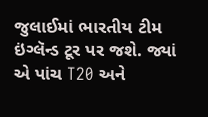જુલાઈમાં ભારતીય ટીમ ઇંગ્લૅન્ડ ટૂર પર જશે. જ્યાં એ પાંચ T20 અને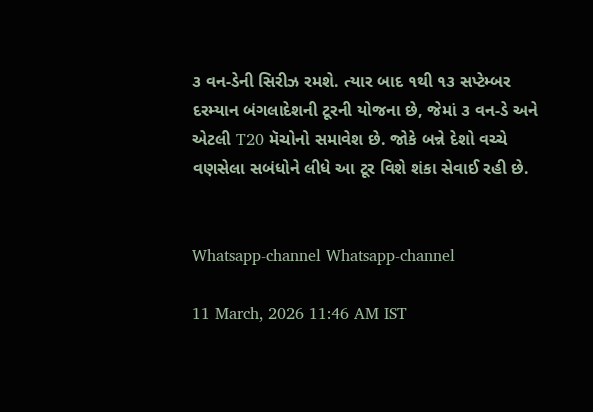૩ વન-ડેની સિરીઝ રમશે. ત્યાર બાદ ૧થી ૧૩ સપ્ટેમ્બર દરમ્યાન બંગલાદેશની ટૂરની યોજના છે, જેમાં ૩ વન-ડે અને એટલી T20 મૅચોનો સમાવેશ છે. જોકે બન્ને દેશો વચ્ચે વણસેલા સબંધોને લીધે આ ટૂર વિશે શંકા સેવાઈ રહી છે.


Whatsapp-channel Whatsapp-channel

11 March, 2026 11:46 AM IST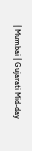| Mumbai | Gujarati Mid-day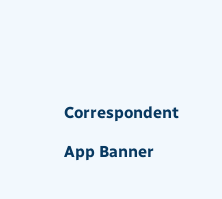Correspondent

App Banner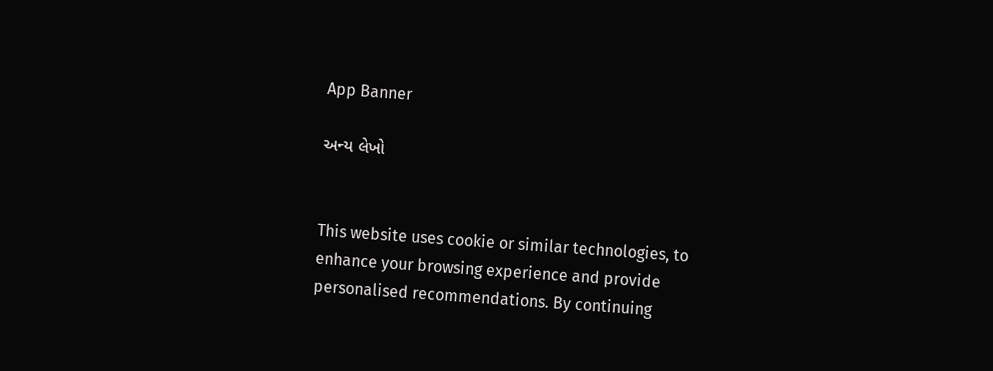App Banner

અન્ય લેખો


This website uses cookie or similar technologies, to enhance your browsing experience and provide personalised recommendations. By continuing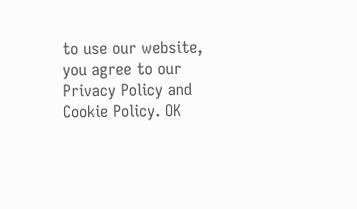to use our website, you agree to our Privacy Policy and Cookie Policy. OK